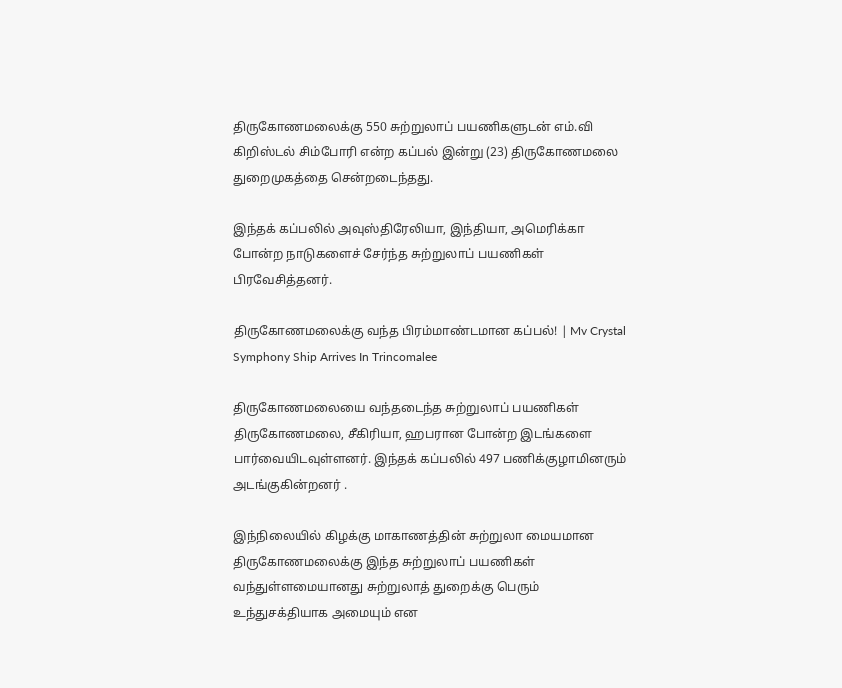திருகோணமலைக்கு 550 சுற்றுலாப் பயணிகளுடன் எம்.வி கிறிஸ்டல் சிம்போரி என்ற கப்பல் இன்று (23) திருகோணமலை துறைமுகத்தை சென்றடைந்தது.

இந்தக் கப்பலில் அவுஸ்திரேலியா, இந்தியா, அமெரிக்கா போன்ற நாடுகளைச் சேர்ந்த சுற்றுலாப் பயணிகள் பிரவேசித்தனர்.

திருகோணமலைக்கு வந்த பிரம்மாண்டமான கப்பல்! | Mv Crystal Symphony Ship Arrives In Trincomalee

திருகோணமலையை வந்தடைந்த சுற்றுலாப் பயணிகள் திருகோணமலை, சீகிரியா, ஹபரான போன்ற இடங்களை பார்வையிடவுள்ளனர். இந்தக் கப்பலில் 497 பணிக்குழாமினரும் அடங்குகின்றனர் .

இந்நிலையில் கிழக்கு மாகாணத்தின் சுற்றுலா மையமான திருகோணமலைக்கு இந்த சுற்றுலாப் பயணிகள் வந்துள்ளமையானது சுற்றுலாத் துறைக்கு பெரும் உந்துசக்தியாக அமையும் என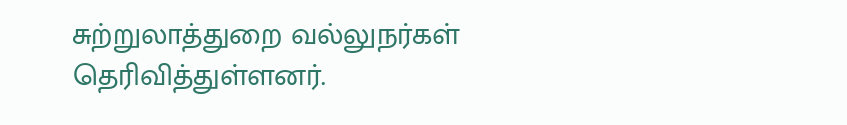சுற்றுலாத்துறை வல்லுநர்கள் தெரிவித்துள்ளனர்.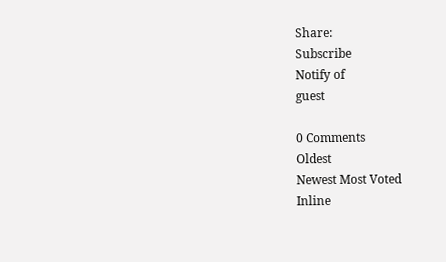Share:
Subscribe
Notify of
guest

0 Comments
Oldest
Newest Most Voted
Inline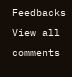Feedbacks
View all comments